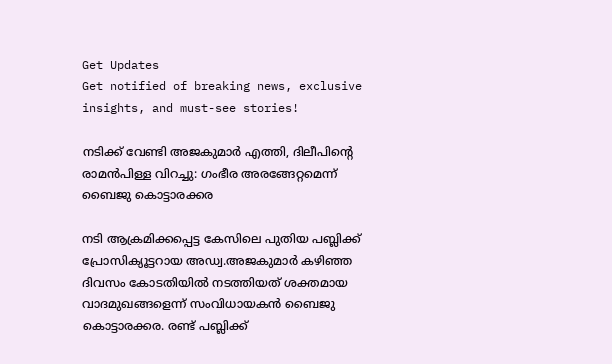Get Updates
Get notified of breaking news, exclusive insights, and must-see stories!

നടിക്ക് വേണ്ടി അജകുമാർ എത്തി, ദിലീപിന്റെ രാമന്‍പിള്ള വിറച്ചു: ഗംഭീര അരങ്ങേറ്റമെന്ന് ബൈജു കൊട്ടാരക്കര

നടി ആക്രമിക്കപ്പെട്ട കേസിലെ പുതിയ പബ്ലിക്ക് പ്രോസിക്യൂട്ടറായ അഡ്വ.അജകുമാർ കഴിഞ്ഞ ദിവസം കോടതിയില്‍ നടത്തിയത് ശക്തമായ വാദമുഖങ്ങളെന്ന് സംവിധായകന്‍ ബൈജു കൊട്ടാരക്കര. രണ്ട് പബ്ലിക്ക്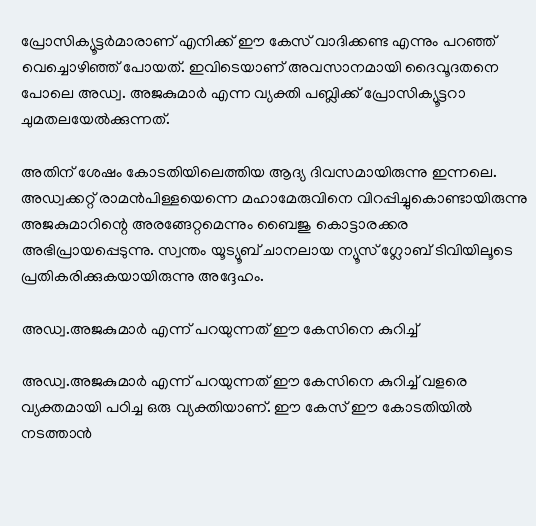പ്രോസിക്യൂട്ടർമാരാണ് എനിക്ക് ഈ കേസ് വാദിക്കണ്ട എന്നും പറഞ്ഞ് വെച്ചൊഴിഞ്ഞ് പോയത്. ഇവിടെയാണ് അവസാനമായി ദൈവൂദതനെ പോലെ അഡ്വ. അജകുമാർ എന്ന വ്യക്തി പബ്ലിക്ക് പ്രോസിക്യൂട്ടറാ ചുമതലയേല്‍ക്കുന്നത്.

അതിന് ശേഷം കോടതിയിലെത്തിയ ആദ്യ ദിവസമായിരുന്നു ഇന്നലെ. അഡ്വക്കറ്റ് രാമന്‍പിള്ളയെന്നെ മഹാമേരുവിനെ വിറപ്പിച്ചുകൊണ്ടായിരുന്നു അജകുമാറിന്റെ അരങ്ങേറ്റമെന്നും ബൈജു കൊട്ടാരക്കര അഭിപ്രായപ്പെടുന്നു. സ്വന്തം യൂട്യൂബ് ചാനലായ ന്യൂസ് ഗ്ലോബ് ടിവിയിലൂടെ പ്രതികരിക്കുകയായിരുന്നു അദ്ദേഹം.

അഡ്വ.അജകുമാർ എന്ന് പറയുന്നത് ഈ കേസിനെ കുറിച്ച്

അഡ്വ.അജകുമാർ എന്ന് പറയുന്നത് ഈ കേസിനെ കുറിച്ച് വളരെ വ്യക്തമായി പഠിച്ച ഒരു വ്യക്തിയാണ്. ഈ കേസ് ഈ കോടതിയില്‍ നടത്താന്‍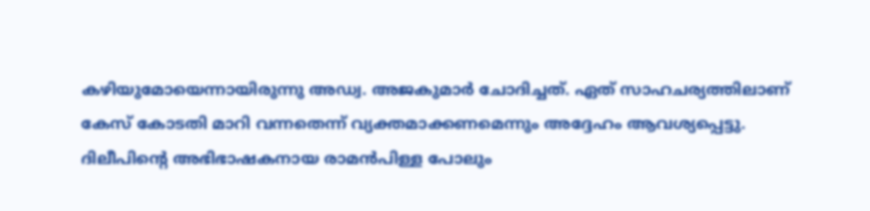കഴിയുമോയെന്നായിരുന്നു അഡ്വ. അജകുമാർ ചോദിച്ചത്. ഏത് സാഹചര്യത്തിലാണ് കേസ് കോടതി മാറി വന്നതെന്ന് വ്യക്തമാക്കണമെന്നും അദ്ദേഹം ആവശ്യപ്പെട്ടു. ദിലീപിന്റെ അഭിഭാഷകനായ രാമന്‍പിള്ള പോലും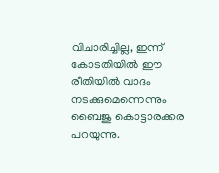വിചാരിച്ചില്ല, ഇന്ന് കോടതിയില്‍ ഈ രീതിയില്‍ വാദം നടക്കുമെന്നെന്നും ബൈജു കൊട്ടാരക്കര പറയുന്നു.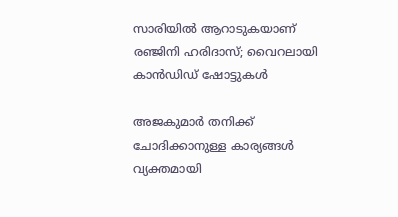സാരിയില്‍ ആറാടുകയാണ് രഞ്ജിനി ഹരിദാസ്; വൈറലായി കാന്‍ഡിഡ് ഷോട്ടുകള്‍

അജകുമാർ തനിക്ക് ചോദിക്കാനുള്ള കാര്യങ്ങള്‍ വ്യക്തമായി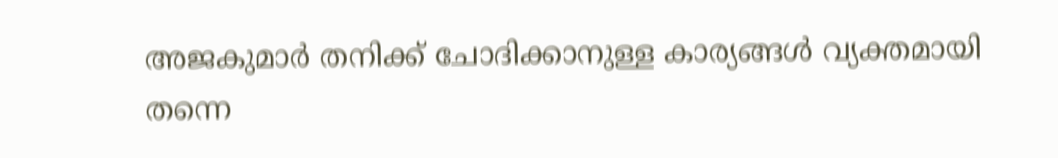അജകുമാർ തനിക്ക് ചോദിക്കാനുള്ള കാര്യങ്ങള്‍ വ്യക്തമായി തന്നെ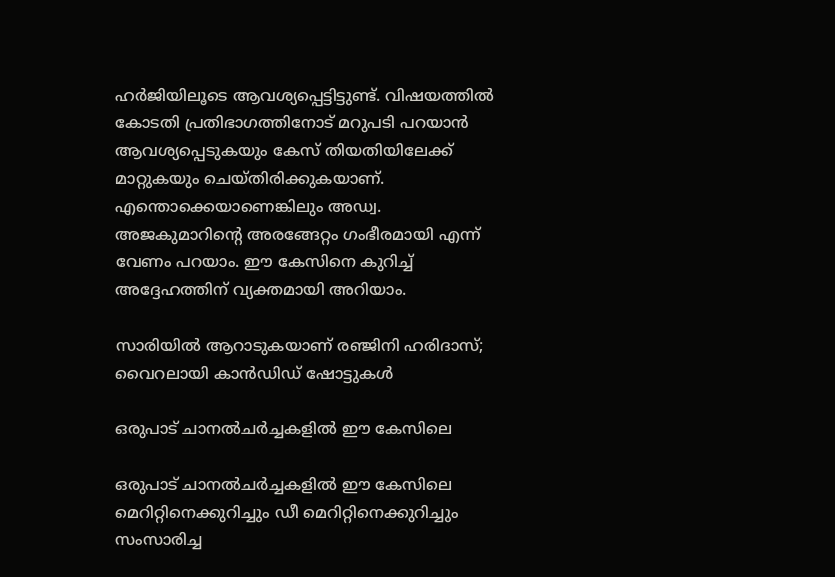ഹർജിയിലൂടെ ആവശ്യപ്പെട്ടിട്ടുണ്ട്. വിഷയത്തില്‍ കോടതി പ്രതിഭാഗത്തിനോട് മറുപടി പറയാന്‍ ആവശ്യപ്പെടുകയും കേസ് തിയതിയിലേക്ക് മാറ്റുകയും ചെയ്തിരിക്കുകയാണ്. എന്തൊക്കെയാണെങ്കിലും അഡ്വ. അജകുമാറിന്റെ അരങ്ങേറ്റം ഗംഭീരമായി എന്ന് വേണം പറയാം. ഈ കേസിനെ കുറിച്ച് അദ്ദേഹത്തിന് വ്യക്തമായി അറിയാം.

സാരിയില്‍ ആറാടുകയാണ് രഞ്ജിനി ഹരിദാസ്; വൈറലായി കാന്‍ഡിഡ് ഷോട്ടുകള്‍

ഒരുപാട് ചാനല്‍ചർച്ചകളില്‍ ഈ കേസിലെ

ഒരുപാട് ചാനല്‍ചർച്ചകളില്‍ ഈ കേസിലെ മെറിറ്റിനെക്കുറിച്ചും ഡീ മെറിറ്റിനെക്കുറിച്ചും സംസാരിച്ച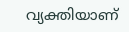വ്യക്തിയാണ്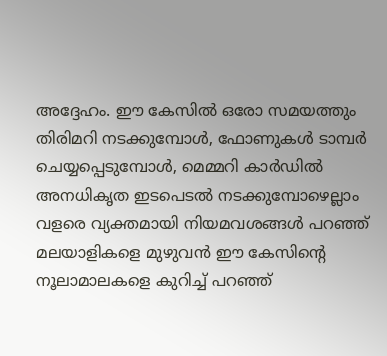അദ്ദേഹം. ഈ കേസില്‍ ഒരോ സമയത്തും തിരിമറി നടക്കുമ്പോള്‍, ഫോണുകള്‍ ടാമ്പർ ചെയ്യപ്പെടുമ്പോള്‍, മെമ്മറി കാർഡില്‍ അനധികൃത ഇടപെടല്‍ നടക്കുമ്പോഴെല്ലാം വളരെ വ്യക്തമായി നിയമവശങ്ങള്‍ പറഞ്ഞ് മലയാളികളെ മുഴുവന്‍ ഈ കേസിന്റെ നൂലാമാലകളെ കുറിച്ച് പറഞ്ഞ്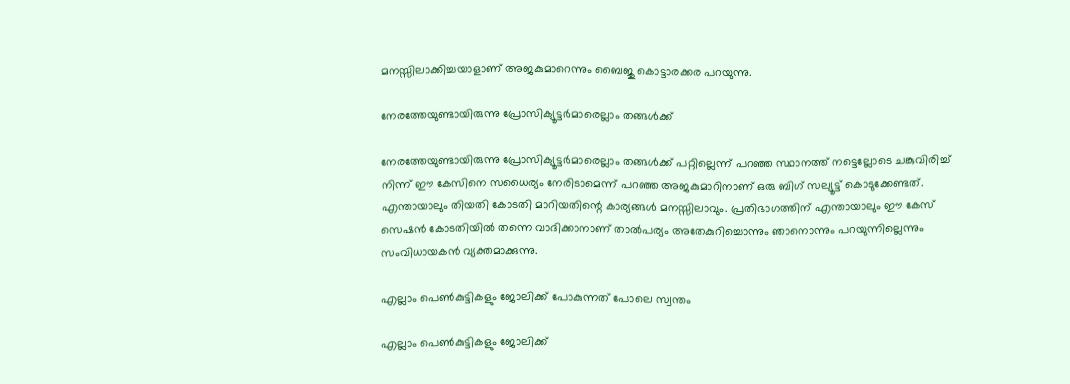മനസ്സിലാക്കിച്ചയാളാണ് അജകുമാറെന്നും ബൈജു കൊട്ടാരക്കര പറയുന്നു.

നേരത്തേയുണ്ടായിരുന്നു പ്രോസിക്യൂട്ടർമാരെല്ലാം തങ്ങള്‍ക്ക്

നേരത്തേയുണ്ടായിരുന്നു പ്രോസിക്യൂട്ടർമാരെല്ലാം തങ്ങള്‍ക്ക് പറ്റില്ലെന്ന് പറഞ്ഞ സ്ഥാനത്ത് നട്ടെല്ലോടെ ചങ്കുവിരിച്ച് നിന്ന് ഈ കേസിനെ സധൈര്യം നേരിടാമെന്ന് പറഞ്ഞ അജകുമാറിനാണ് ഒരു ബിഗ് സല്യൂട്ട് കൊടുക്കേണ്ടത്. എന്തായാലും തിയതി കോടതി മാറിയതിന്റെ കാര്യങ്ങള്‍ മനസ്സിലാവും. പ്രതിഭാഗത്തിന് എന്തായാലും ഈ കേസ് സെഷന്‍ കോടതിയില്‍ തന്നെ വാദിക്കാനാണ് താല്‍പര്യം അതേകുറിച്ചൊന്നും ഞാനൊന്നും പറയുന്നില്ലെന്നും സംവിധായകന്‍ വ്യക്തമാക്കുന്നു.

എല്ലാം പെണ്‍കുട്ടികളും ജോലിക്ക് പോകുന്നത് പോലെ സ്വന്തം

എല്ലാം പെണ്‍കുട്ടികളും ജോലിക്ക്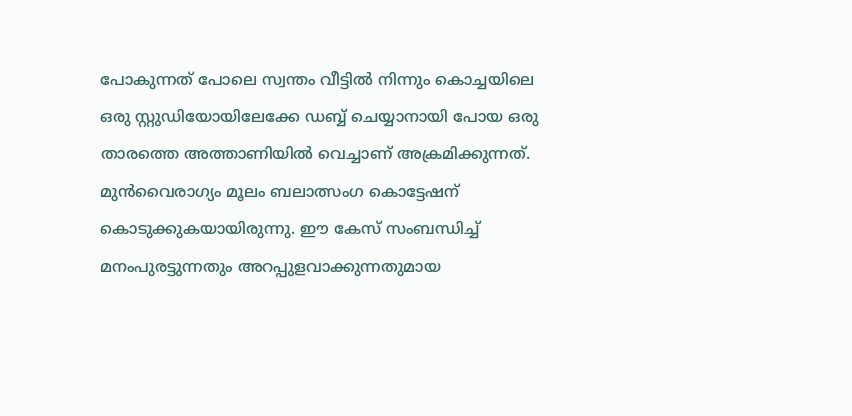പോകുന്നത് പോലെ സ്വന്തം വീട്ടില്‍ നിന്നും കൊച്ചയിലെ ഒരു സ്റ്റുഡിയോയിലേക്കേ ഡബ്ബ് ചെയ്യാനായി പോയ ഒരു താരത്തെ അത്താണിയില്‍ വെച്ചാണ് അക്രമിക്കുന്നത്. മുന്‍വൈരാഗ്യം മൂലം ബലാത്സംഗ കൊട്ടേഷന് കൊടുക്കുകയായിരുന്നു. ഈ കേസ് സംബന്ധിച്ച് മനംപുരട്ടുന്നതും അറപ്പുളവാക്കുന്നതുമായ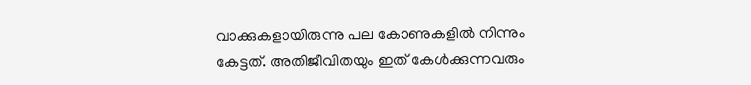വാക്കുകളായിരുന്നു പല കോണുകളില്‍ നിന്നും കേട്ടത്. അതിജീവിതയും ഇത് കേള്‍ക്കുന്നവരും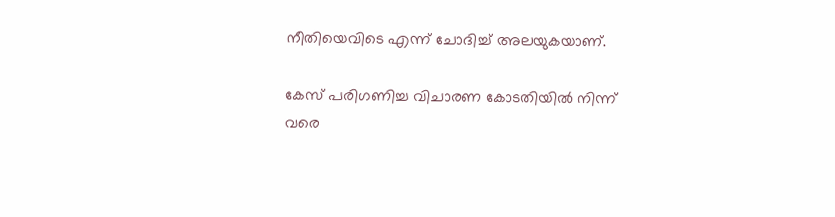നീതിയെവിടെ എന്ന് ചോദിച്ച് അലയുകയാണ്.

കേസ് പരിഗണിച്ച വിചാരണ കോടതിയില്‍ നിന്ന് വരെ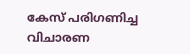കേസ് പരിഗണിച്ച വിചാരണ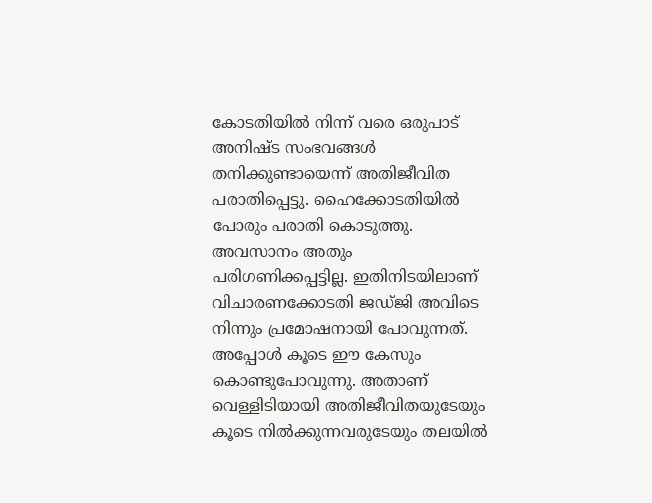കോടതിയില്‍ നിന്ന് വരെ ഒരുപാട് അനിഷ്ട സംഭവങ്ങള്‍ തനിക്കുണ്ടായെന്ന് അതിജീവിത പരാതിപ്പെട്ടു. ഹൈക്കോടതിയില്‍ പോരും പരാതി കൊടുത്തു. അവസാനം അതും പരിഗണിക്കപ്പട്ടില്ല. ഇതിനിടയിലാണ് വിചാരണക്കോടതി ജഡ്ജി അവിടെ നിന്നും പ്രമോഷനായി പോവുന്നത്. അപ്പോള്‍ കൂടെ ഈ കേസും കൊണ്ടുപോവുന്നു. അതാണ് വെള്ളിടിയായി അതിജീവിതയുടേയും കൂടെ നില്‍ക്കുന്നവരുടേയും തലയില്‍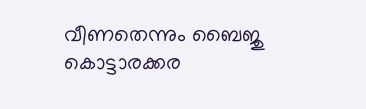വീണതെന്നും ബൈജു കൊട്ടാരക്കര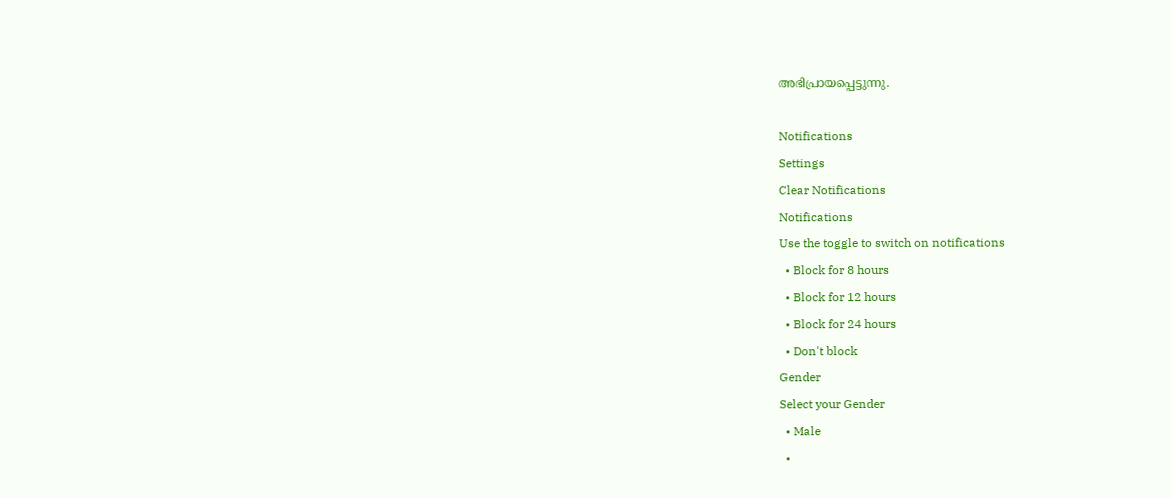അഭിപ്രായപ്പെട്ടുന്നു.

Notifications
Settings
Clear Notifications
Notifications
Use the toggle to switch on notifications
  • Block for 8 hours
  • Block for 12 hours
  • Block for 24 hours
  • Don't block
Gender
Select your Gender
  • Male
  •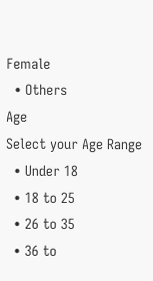Female
  • Others
Age
Select your Age Range
  • Under 18
  • 18 to 25
  • 26 to 35
  • 36 to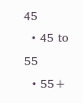45
  • 45 to 55
  • 55+